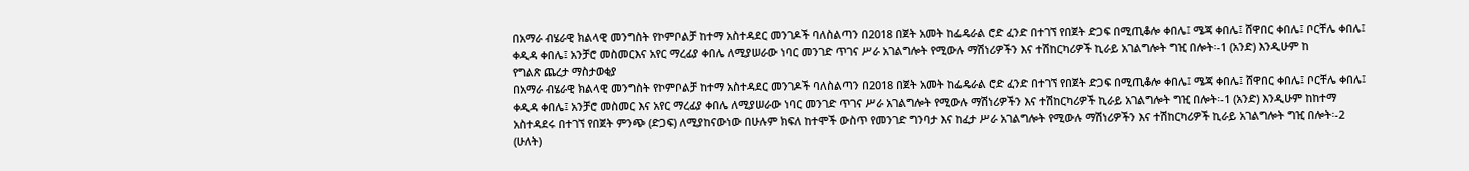በአማራ ብሄራዊ ክልላዊ መንግስት የኮምቦልቻ ከተማ አስተዳደር መንገዶች ባለስልጣን በ2018 በጀት አመት ከፌዴራል ሮድ ፈንድ በተገኘ የበጀት ድጋፍ በሚጢቆሎ ቀበሌ፤ ሜጃ ቀበሌ፤ ሸዋበር ቀበሌ፤ ቦርቸሌ ቀበሌ፤ ቀዲዳ ቀበሌ፤ አንቻሮ መስመርእና አየር ማረፊያ ቀበሌ ለሚያሠራው ነባር መንገድ ጥገና ሥራ አገልግሎት የሚውሉ ማሽነሪዎችን እና ተሽከርካሪዎች ኪራይ አገልግሎት ግዢ በሎት፡-1 (አንድ) እንዲሁም ከ
የግልጽ ጨረታ ማስታወቂያ
በአማራ ብሄራዊ ክልላዊ መንግስት የኮምቦልቻ ከተማ አስተዳደር መንገዶች ባለስልጣን በ2018 በጀት አመት ከፌዴራል ሮድ ፈንድ በተገኘ የበጀት ድጋፍ በሚጢቆሎ ቀበሌ፤ ሜጃ ቀበሌ፤ ሸዋበር ቀበሌ፤ ቦርቸሌ ቀበሌ፤ ቀዲዳ ቀበሌ፤ አንቻሮ መስመር እና አየር ማረፊያ ቀበሌ ለሚያሠራው ነባር መንገድ ጥገና ሥራ አገልግሎት የሚውሉ ማሽነሪዎችን እና ተሽከርካሪዎች ኪራይ አገልግሎት ግዢ በሎት፡-1 (አንድ) እንዲሁም ከከተማ አስተዳደሩ በተገኘ የበጀት ምንጭ (ድጋፍ) ለሚያከናውነው በሁሉም ክፍለ ከተሞች ውስጥ የመንገድ ግንባታ እና ከፈታ ሥራ አገልግሎት የሚውሉ ማሽነሪዎችን እና ተሽከርካሪዎች ኪራይ አገልግሎት ግዢ በሎት፡-2 (ሁለት)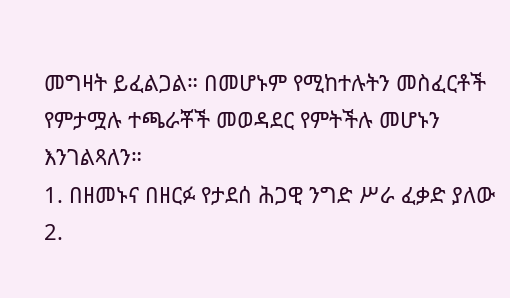መግዛት ይፈልጋል። በመሆኑም የሚከተሉትን መስፈርቶች የምታሟሉ ተጫራቾች መወዳደር የምትችሉ መሆኑን እንገልጻለን።
1. በዘመኑና በዘርፉ የታደሰ ሕጋዊ ንግድ ሥራ ፈቃድ ያለው
2.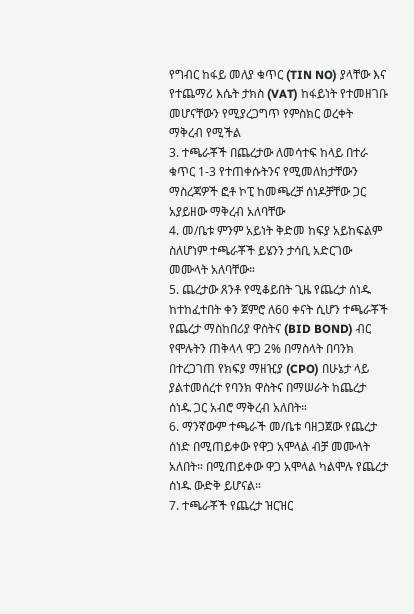የግብር ከፋይ መለያ ቁጥር (TIN NO) ያላቸው እና የተጨማሪ እሴት ታክስ (VAT) ከፋይነት የተመዘገቡ መሆናቸውን የሚያረጋግጥ የምስክር ወረቀት ማቅረብ የሚችል
3. ተጫራቾች በጨረታው ለመሳተፍ ከላይ በተራ ቁጥር 1-3 የተጠቀሱትንና የሚመለከታቸውን ማስረጃዎች ፎቶ ኮፒ ከመጫረቻ ሰነዶቻቸው ጋር አያይዘው ማቅረብ አለባቸው
4. መ/ቤቱ ምንም አይነት ቅድመ ከፍያ አይከፍልም ስለሆነም ተጫራቾች ይሄንን ታሳቢ አድርገው መሙላት አለባቸው።
5. ጨረታው ጸንቶ የሚቆይበት ጊዜ የጨረታ ሰነዱ ከተከፈተበት ቀን ጀምሮ ለ60 ቀናት ሲሆን ተጫራቾች የጨረታ ማስከበሪያ ዋስትና (BID BOND) ብር የሞሉትን ጠቅላላ ዋጋ 2% በማስላት በባንክ በተረጋገጠ የክፍያ ማዘዢያ (CPO) በሁኔታ ላይ ያልተመሰረተ የባንክ ዋስትና በማሠራት ከጨረታ ሰነዱ ጋር አብሮ ማቅረብ አለበት።
6. ማንኛውም ተጫራች መ/ቤቱ ባዘጋጀው የጨረታ ሰነድ በሚጠይቀው የዋጋ አሞላል ብቻ መሙላት አለበት። በሚጠይቀው ዋጋ አሞላል ካልሞሉ የጨረታ ሰነዱ ውድቅ ይሆናል።
7. ተጫራቾች የጨረታ ዝርዝር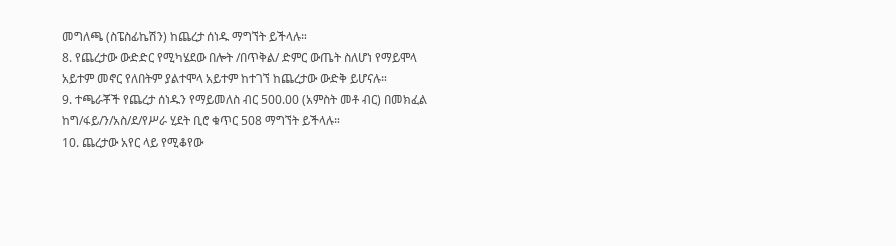መግለጫ (ስፔስፊኬሽን) ከጨረታ ሰነዱ ማግኘት ይችላሉ።
8. የጨረታው ውድድር የሚካሄደው በሎት /በጥቅል/ ድምር ውጤት ስለሆነ የማይሞላ አይተም መኖር የለበትም ያልተሞላ አይተም ከተገኘ ከጨረታው ውድቅ ይሆናሉ።
9. ተጫራቾች የጨረታ ሰነዱን የማይመለስ ብር 500.00 (አምስት መቶ ብር) በመክፈል ከግ/ፋይ/ን/አስ/ደ/የሥራ ሂደት ቢሮ ቁጥር 508 ማግኘት ይችላሉ።
10. ጨረታው አየር ላይ የሚቆየው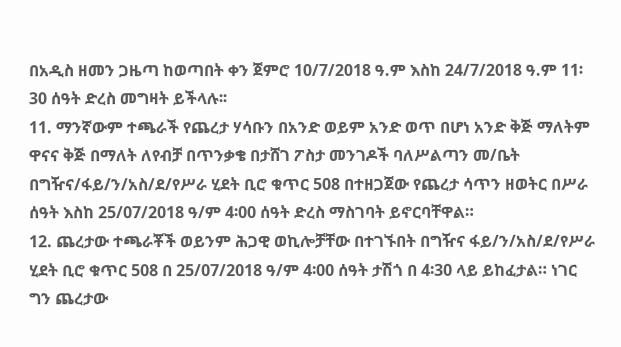በአዲስ ዘመን ጋዜጣ ከወጣበት ቀን ጀምሮ 10/7/2018 ዓ.ም እስከ 24/7/2018 ዓ.ም 11፡30 ሰዓት ድረስ መግዛት ይችላሉ፡፡
11. ማንኛውም ተጫራች የጨረታ ሃሳቡን በአንድ ወይም አንድ ወጥ በሆነ አንድ ቅጅ ማለትም ዋናና ቅጅ በማለት ለየብቻ በጥንቃቄ በታሸገ ፖስታ መንገዶች ባለሥልጣን መ/ቤት በግዥና/ፋይ/ን/አስ/ደ/የሥራ ሂደት ቢሮ ቁጥር 508 በተዘጋጀው የጨረታ ሳጥን ዘወትር በሥራ ሰዓት እስከ 25/07/2018 ዓ/ም 4፡00 ሰዓት ድረስ ማስገባት ይኖርባቸዋል።
12. ጨረታው ተጫራቾች ወይንም ሕጋዊ ወኪሎቻቸው በተገኙበት በግዥና ፋይ/ን/አስ/ደ/የሥራ ሂደት ቢሮ ቁጥር 508 በ 25/07/2018 ዓ/ም 4፡00 ሰዓት ታሽጎ በ 4፡30 ላይ ይከፈታል። ነገር ግን ጨረታው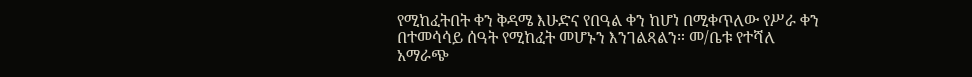የሚከፈትበት ቀን ቅዳሜ እሁድና የበዓል ቀን ከሆነ በሚቀጥለው የሥራ ቀን በተመሳሳይ ሰዓት የሚከፈት መሆኑን እንገልጻልን። መ/ቤቱ የተሻለ አማራጭ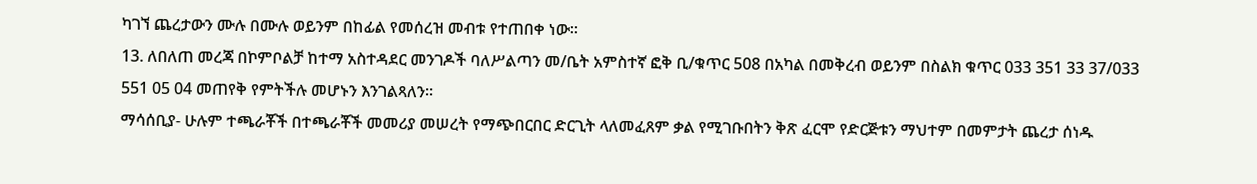ካገኘ ጨረታውን ሙሉ በሙሉ ወይንም በከፊል የመሰረዝ መብቱ የተጠበቀ ነው።
13. ለበለጠ መረጃ በኮምቦልቻ ከተማ አስተዳደር መንገዶች ባለሥልጣን መ/ቤት አምስተኛ ፎቅ ቢ/ቁጥር 508 በአካል በመቅረብ ወይንም በስልክ ቁጥር 033 351 33 37/033 551 05 04 መጠየቅ የምትችሉ መሆኑን እንገልጻለን።
ማሳሰቢያ- ሁሉም ተጫራቾች በተጫራቾች መመሪያ መሠረት የማጭበርበር ድርጊት ላለመፈጸም ቃል የሚገቡበትን ቅጽ ፈርሞ የድርጅቱን ማህተም በመምታት ጨረታ ሰነዱ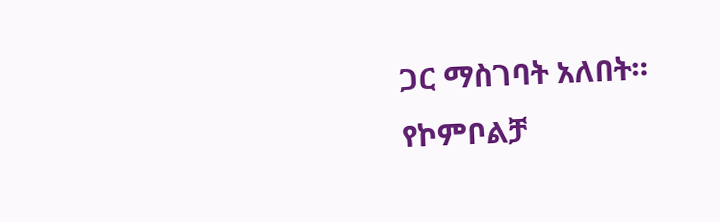ጋር ማስገባት አለበት።
የኮምቦልቻ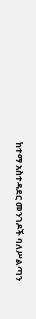ከተማ አስተዳደር መንገዶች ባለሥልጣን